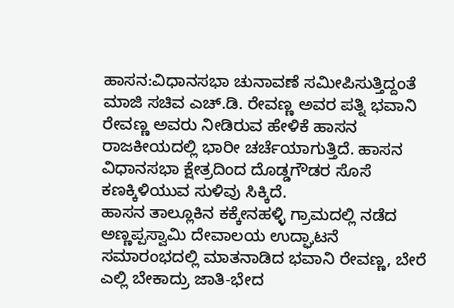ಹಾಸನ:ವಿಧಾನಸಭಾ ಚುನಾವಣೆ ಸಮೀಪಿಸುತ್ತಿದ್ದಂತೆ ಮಾಜಿ ಸಚಿವ ಎಚ್.ಡಿ. ರೇವಣ್ಣ ಅವರ ಪತ್ನಿ ಭವಾನಿ ರೇವಣ್ಣ ಅವರು ನೀಡಿರುವ ಹೇಳಿಕೆ ಹಾಸನ ರಾಜಕೀಯದಲ್ಲಿ ಭಾರೀ ಚರ್ಚೆಯಾಗುತ್ತಿದೆ. ಹಾಸನ ವಿಧಾನಸಭಾ ಕ್ಷೇತ್ರದಿಂದ ದೊಡ್ಡಗೌಡರ ಸೊಸೆ ಕಣಕ್ಕಿಳಿಯುವ ಸುಳಿವು ಸಿಕ್ಕಿದೆ.
ಹಾಸನ ತಾಲ್ಲೂಕಿನ ಕಕ್ಕೇನಹಳ್ಳಿ ಗ್ರಾಮದಲ್ಲಿ ನಡೆದ ಅಣ್ಣಪ್ಪಸ್ವಾಮಿ ದೇವಾಲಯ ಉದ್ಘಾಟನೆ ಸಮಾರಂಭದಲ್ಲಿ ಮಾತನಾಡಿದ ಭವಾನಿ ರೇವಣ್ಣ, ಬೇರೆ ಎಲ್ಲಿ ಬೇಕಾದ್ರು ಜಾತಿ-ಭೇದ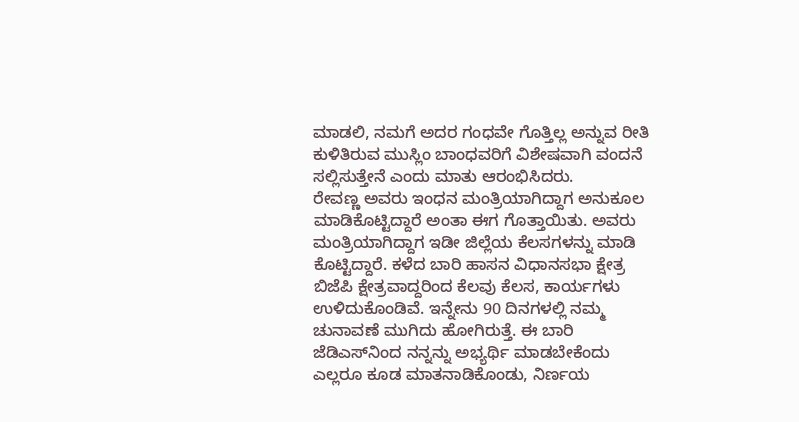ಮಾಡಲಿ, ನಮಗೆ ಅದರ ಗಂಧವೇ ಗೊತ್ತಿಲ್ಲ ಅನ್ನುವ ರೀತಿ ಕುಳಿತಿರುವ ಮುಸ್ಲಿಂ ಬಾಂಧವರಿಗೆ ವಿಶೇಷವಾಗಿ ವಂದನೆ ಸಲ್ಲಿಸುತ್ತೇನೆ ಎಂದು ಮಾತು ಆರಂಭಿಸಿದರು.
ರೇವಣ್ಣ ಅವರು ಇಂಧನ ಮಂತ್ರಿಯಾಗಿದ್ದಾಗ ಅನುಕೂಲ ಮಾಡಿಕೊಟ್ಟಿದ್ದಾರೆ ಅಂತಾ ಈಗ ಗೊತ್ತಾಯಿತು. ಅವರು ಮಂತ್ರಿಯಾಗಿದ್ದಾಗ ಇಡೀ ಜಿಲ್ಲೆಯ ಕೆಲಸಗಳನ್ನು ಮಾಡಿ ಕೊಟ್ಟಿದ್ದಾರೆ. ಕಳೆದ ಬಾರಿ ಹಾಸನ ವಿಧಾನಸಭಾ ಕ್ಷೇತ್ರ ಬಿಜೆಪಿ ಕ್ಷೇತ್ರವಾದ್ದರಿಂದ ಕೆಲವು ಕೆಲಸ, ಕಾರ್ಯಗಳು ಉಳಿದುಕೊಂಡಿವೆ. ಇನ್ನೇನು 90 ದಿನಗಳಲ್ಲಿ ನಮ್ಮ‌ ಚುನಾವಣೆ ಮುಗಿದು ಹೋಗಿರುತ್ತೆ. ಈ ಬಾರಿ ಜೆಡಿಎಸ್‌ನಿಂದ ನನ್ನನ್ನು ಅಭ್ಯರ್ಥಿ ಮಾಡಬೇಕೆಂದು ಎಲ್ಲರೂ ಕೂಡ ಮಾತನಾಡಿಕೊಂಡು, ನಿರ್ಣಯ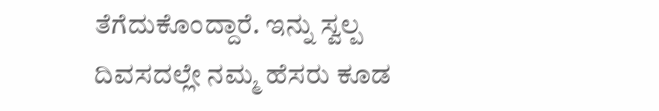ತೆಗೆದುಕೊಂದ್ದಾರೆ. ಇನ್ನು ಸ್ವಲ್ಪ ದಿವಸದಲ್ಲೇ ನಮ್ಮ ಹೆಸರು ಕೂಡ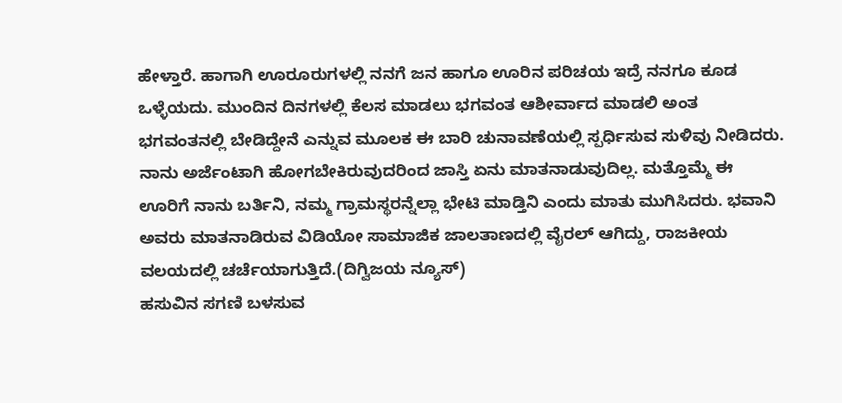ಹೇಳ್ತಾರೆ. ಹಾಗಾಗಿ ಊರೂರುಗಳಲ್ಲಿ ನನಗೆ ಜನ ಹಾಗೂ ಊರಿನ ಪರಿಚಯ ಇದ್ರೆ ನನಗೂ ಕೂಡ ಒಳ್ಳೆಯದು. ಮುಂದಿನ ದಿನಗಳಲ್ಲಿ ಕೆಲಸ ಮಾಡಲು ಭಗವಂತ ಆಶೀರ್ವಾದ ಮಾಡಲಿ ಅಂತ ಭಗವಂತನಲ್ಲಿ ಬೇಡಿದ್ದೇನೆ ಎನ್ನುವ ಮೂಲಕ ಈ ಬಾರಿ ಚುನಾವಣೆಯಲ್ಲಿ ಸ್ಪರ್ಧಿಸುವ ಸುಳಿವು ನೀಡಿದರು.
ನಾನು ಅರ್ಜೆಂಟಾಗಿ ಹೋಗಬೇಕಿರುವುದರಿಂದ ಜಾಸ್ತಿ ಏನು ಮಾತನಾಡುವುದಿಲ್ಲ. ಮತ್ತೊಮ್ಮೆ ಈ ಊರಿಗೆ ನಾನು ಬರ್ತಿನಿ, ನಮ್ಮ ಗ್ರಾಮಸ್ಥರನ್ನೆಲ್ಲಾ ಭೇಟಿ ಮಾಡ್ತಿನಿ ಎಂದು ಮಾತು ಮುಗಿಸಿದರು. ಭವಾನಿ ಅವರು ಮಾತನಾಡಿರುವ ವಿಡಿಯೋ ಸಾಮಾಜಿಕ ಜಾಲತಾಣದಲ್ಲಿ ವೈರಲ್ ಆಗಿದ್ದು, ರಾಜಕೀಯ ವಲಯದಲ್ಲಿ ಚರ್ಚೆಯಾಗುತ್ತಿದೆ.(ದಿಗ್ವಿಜಯ ನ್ಯೂಸ್)
ಹಸುವಿನ ಸಗಣಿ ಬಳಸುವ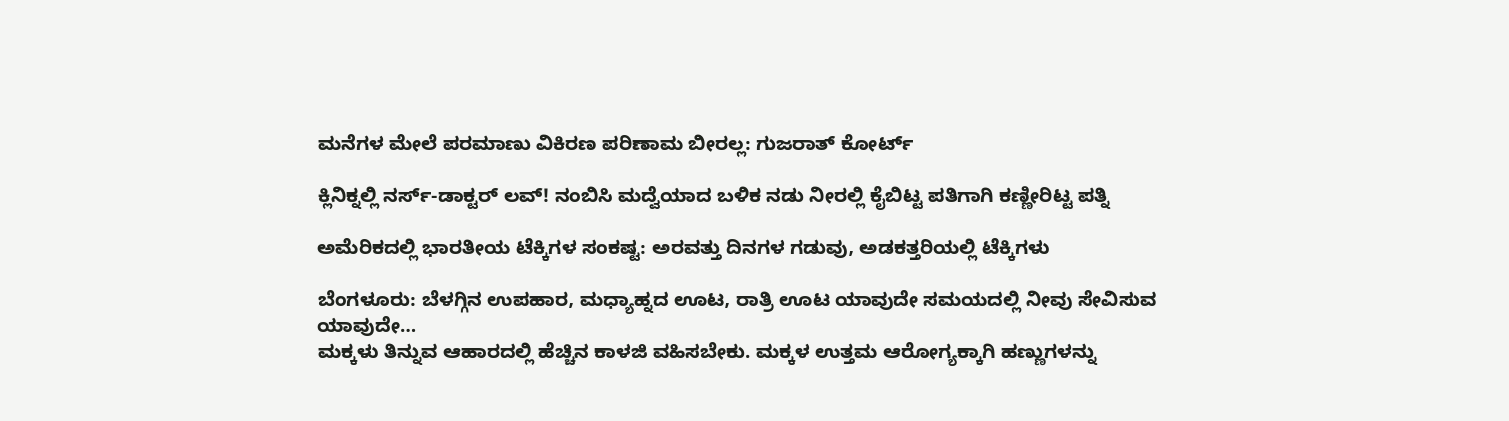ಮನೆಗಳ ಮೇಲೆ ಪರಮಾಣು ವಿಕಿರಣ ಪರಿಣಾಮ ಬೀರಲ್ಲ: ಗುಜರಾತ್ ಕೋರ್ಟ್

ಕ್ಲಿನಿಕ್ನಲ್ಲಿ ನರ್ಸ್-ಡಾಕ್ಟರ್ ಲವ್! ನಂಬಿಸಿ ಮದ್ವೆಯಾದ ಬಳಿಕ ನಡು ನೀರಲ್ಲಿ ಕೈಬಿಟ್ಟ ಪತಿಗಾಗಿ ಕಣ್ಣೀರಿಟ್ಟ ಪತ್ನಿ

ಅಮೆರಿಕದಲ್ಲಿ ಭಾರತೀಯ ಟೆಕ್ಕಿಗಳ ಸಂಕಷ್ಟ: ಅರವತ್ತು ದಿನಗಳ ಗಡುವು, ಅಡಕತ್ತರಿಯಲ್ಲಿ ಟೆಕ್ಕಿಗಳು

ಬೆಂಗಳೂರು: ಬೆಳಗ್ಗಿನ ಉಪಹಾರ, ಮಧ್ಯಾಹ್ನದ ಊಟ, ರಾತ್ರಿ ಊಟ ಯಾವುದೇ ಸಮಯದಲ್ಲಿ ನೀವು ಸೇವಿಸುವ ಯಾವುದೇ…
ಮಕ್ಕಳು ತಿನ್ನುವ ಆಹಾರದಲ್ಲಿ ಹೆಚ್ಚಿನ ಕಾಳಜಿ ವಹಿಸಬೇಕು. ಮಕ್ಕಳ ಉತ್ತಮ ಆರೋಗ್ಯಕ್ಕಾಗಿ ಹಣ್ಣುಗಳನ್ನು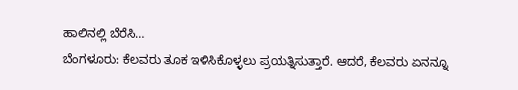ಹಾಲಿನಲ್ಲಿ ಬೆರೆಸಿ…
ಬೆಂಗಳೂರು: ಕೆಲವರು ತೂಕ ಇಳಿಸಿಕೊಳ್ಳಲು ಪ್ರಯತ್ನಿಸುತ್ತಾರೆ. ಆದರೆ, ಕೆಲವರು ಏನನ್ನೂ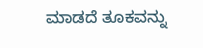ಮಾಡದೆ ತೂಕವನ್ನು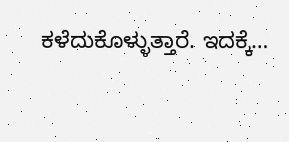ಕಳೆದುಕೊಳ್ಳುತ್ತಾರೆ. ಇದಕ್ಕೆ…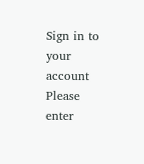Sign in to your account
Please enter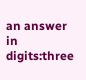an answer in digits:three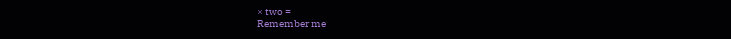× two =
Remember me